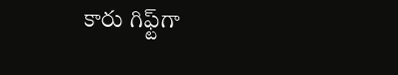కారు గిఫ్ట్‌గా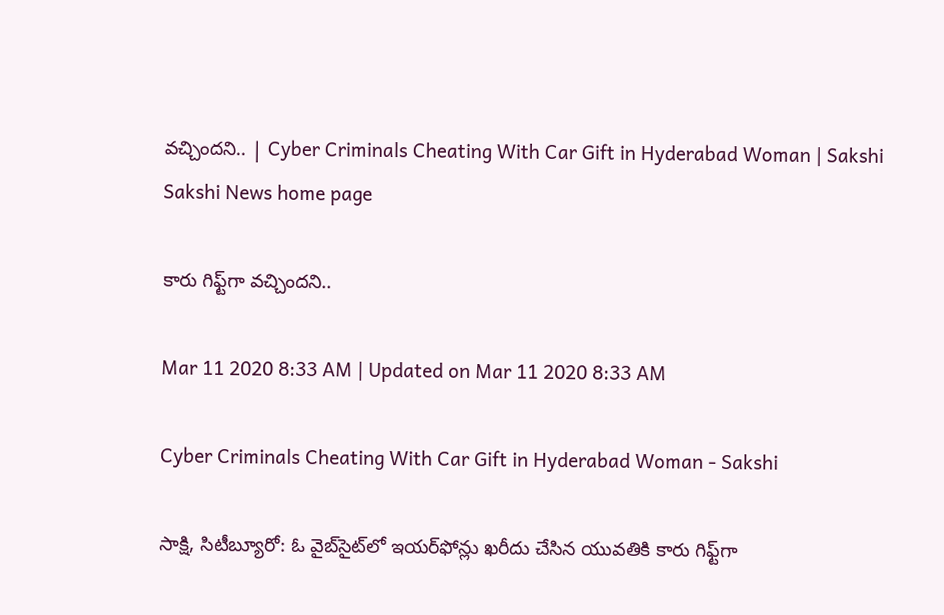వచ్చిందని.. | Cyber Criminals Cheating With Car Gift in Hyderabad Woman | Sakshi
Sakshi News home page

కారు గిఫ్ట్‌గా వచ్చిందని..

Mar 11 2020 8:33 AM | Updated on Mar 11 2020 8:33 AM

Cyber Criminals Cheating With Car Gift in Hyderabad Woman - Sakshi

సాక్షి, సిటీబ్యూరో: ఓ వైబ్‌సైట్‌లో ఇయర్‌ఫోన్లు ఖరీదు చేసిన యువతికి కారు గిఫ్ట్‌గా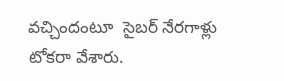వచ్చిందంటూ  సైబర్‌ నేరగాళ్లు టోకరా వేశారు.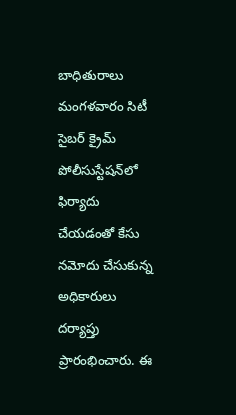బాధితురాలు మంగళవారం సిటీ సైబర్‌ క్రైమ్‌ పోలీసుస్టేషన్‌లో ఫిర్యాదు చేయడంతో కేసు నమోదు చేసుకున్న అధికారులు దర్యాప్తు ప్రారంభించారు. ఈ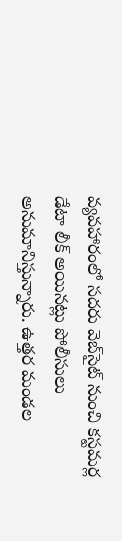వ్యవహారంలో సదరు వెబ్‌సైట్‌ నుంచి కస్టమర్ల డేటా లీక్‌ అయినట్లు పోలీసులు అనుమానిస్తున్నారు. ఉత్తర మండల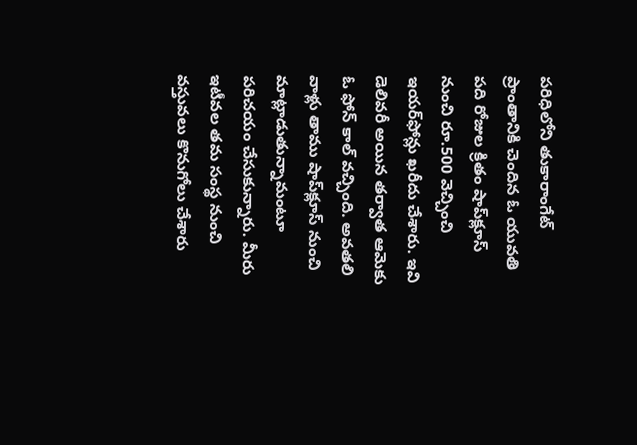పరిధిలోని తుకారాంగేట్‌ ప్రాంతానికి చెందిన ఓ యువతి పది రోజుల క్రితం షాప్‌క్లూస్‌ నుంచి రూ.500 వెచ్చించి ఇయర్‌ఫోన్లు ఖరీదు చేశారు. ఇవి డెలివరీ అయిన తర్వాత ఆమెకు ఓ ఫోన్‌ కాల్‌ వచ్చింది. అవతలి వాళ్లు తాము షాప్‌క్లూస్‌ నుంచి మాట్లాడుతున్నామంటూ పరిచయం చేసుకున్నారు. మీరు ఇటీవల తమ సంస్థ నుంచి వస్తువలు కొనుగోలు చేశారు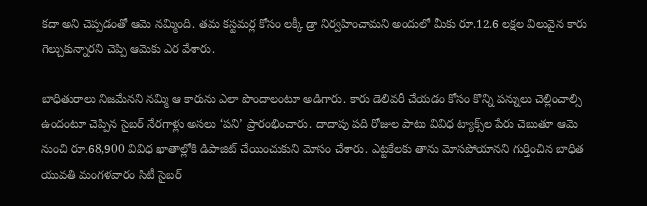కదా అని చెప్పడంతో ఆమె నమ్మింది. తమ కస్టమర్ల కోసం లక్కీ డ్రా నిర్వహించామని అందులో మీకు రూ.12.6 లక్షల విలువైన కారు గెల్చుకున్నారని చెప్పి ఆమెకు ఎర వేశారు.

బాధితురాలు నిజమేనని నమ్మి ఆ కారును ఎలా పొందాలంటూ అడిగారు. కారు డెలివరీ చేయడం కోసం కొన్ని పన్నులు చెల్లించాల్సి ఉందంటూ చెప్పిన సైబర్‌ నేరగాళ్లు అసలు ‘పని’ ప్రారంభించారు. దాదాపు పది రోజుల పాటు వివిధ ట్యాక్స్‌ల పేరు చెబుతూ ఆమె నుంచి రూ.68,900 వివిధ ఖాతాల్లోకి డిపాజిట్‌ చేయించుకుని మోసం చేశారు. ఎట్టకేలకు తాను మోసపోయానని గుర్తించిన బాధిత యువతి మంగళవారం సిటీ సైబర్‌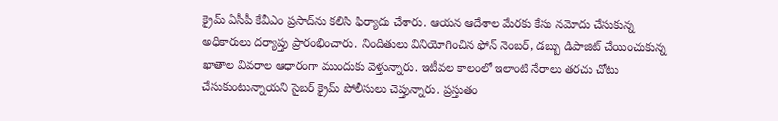క్రైమ్‌ ఏసీపీ కేవీఎం ప్రసాద్‌ను కలిసి ఫిర్యాదు చేశారు. ఆయన ఆదేశాల మేరకు కేసు నమోదు చేసుకున్న అధికారులు దర్యాప్తు ప్రారంభించారు. నిందితులు వినియోగించిన ఫోన్‌ నెంబర్, డబ్బు డిపాజిట్‌ చేయించుకున్న ఖాతాల వివరాల ఆధారంగా ముందుకు వెళ్తున్నారు. ఇటీవల కాలంలో ఇలాంటి నేరాలు తరచు చోటు చేసుకుంటున్నాయని సైబర్‌ క్రైమ్‌ పోలీసులు చెప్తున్నారు. ప్రస్తుతం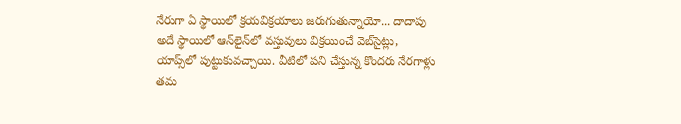నేరుగా ఏ స్థాయిలో క్రయవిక్రయాలు జరుగుతున్నాయో... దాదాపు అదే స్థాయిలో ఆన్‌లైన్‌లో వస్తువులు విక్రయించే వెబ్‌సైట్లు, యాప్స్‌లో పుట్టుకువచ్చాయి. వీటిలో పని చేస్తున్న కొందరు నేరగాళ్లు తమ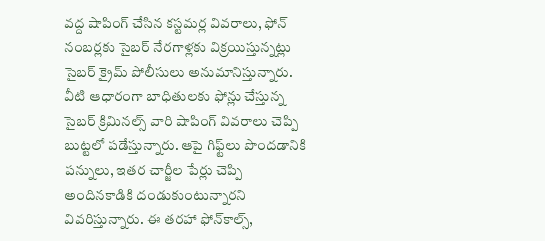వద్ద షాపింగ్‌ చేసిన కస్టమర్ల వివరాలు, ఫోన్‌ నంబర్లకు సైబర్‌ నేరగాళ్లకు విక్రయిస్తున్నట్లు సైబర్‌ క్రైమ్‌ పోలీసులు అనుమానిస్తున్నారు. వీటి ఆధారంగా బాధితులకు ఫోన్లు చేస్తున్న సైబర్‌ క్రిమినల్స్‌ వారి షాపింగ్‌ వివరాలు చెప్పి బుట్టలో పడేస్తున్నారు. ఆపై గిఫ్ట్‌లు పొందడానికి పన్నులు, ఇతర చార్జీల పేర్లు చెప్పి అందినకాడికి దండుకుంటున్నారని వివరిస్తున్నారు. ఈ తరహా ఫోన్‌కాల్స్,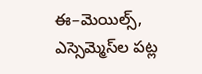ఈ–మెయిల్స్, ఎస్సెమ్మెస్‌ల పట్ల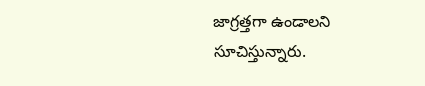జాగ్రత్తగా ఉండాలని సూచిస్తున్నారు.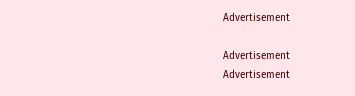Advertisement

Advertisement
Advertisement